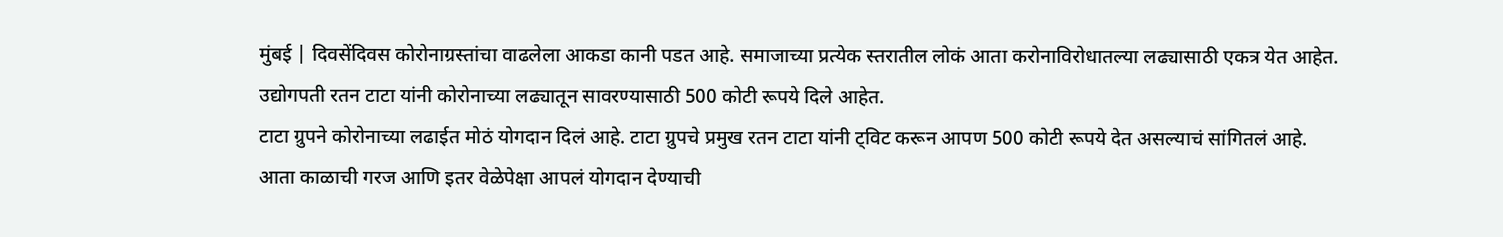मुंबई | दिवसेंदिवस कोरोनाग्रस्तांचा वाढलेला आकडा कानी पडत आहे. समाजाच्या प्रत्येक स्तरातील लोकं आता करोनाविरोधातल्या लढ्यासाठी एकत्र येत आहेत. उद्योगपती रतन टाटा यांनी कोरोनाच्या लढ्यातून सावरण्यासाठी 500 कोटी रूपये दिले आहेत.
टाटा ग्रुपने कोरोनाच्या लढाईत मोठं योगदान दिलं आहे. टाटा ग्रुपचे प्रमुख रतन टाटा यांनी ट्विट करून आपण 500 कोटी रूपये देत असल्याचं सांगितलं आहे.
आता काळाची गरज आणि इतर वेळेपेक्षा आपलं योगदान देण्याची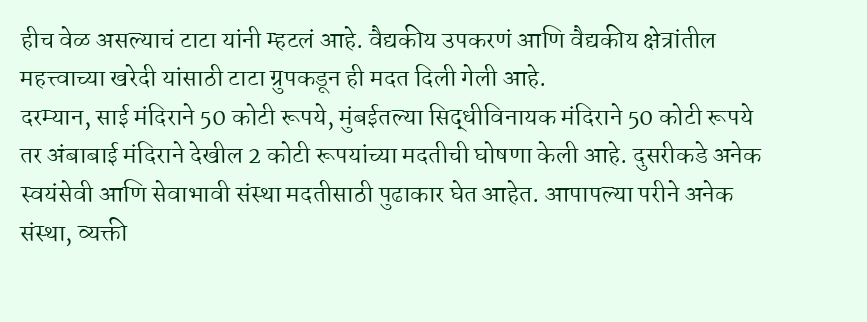हीच वेळ असल्याचं टाटा यांनी म्हटलं आहे. वैद्यकीय उपकरणं आणि वैद्यकीय क्षेत्रांतील महत्त्वाच्या खरेदी यांसाठी टाटा ग्रुपकडून ही मदत दिली गेली आहे.
दरम्यान, साई मंदिराने 50 कोटी रूपये, मुंबईतल्या सिद्धीविनायक मंदिराने 50 कोटी रूपये तर अंबाबाई मंदिराने देखील 2 कोटी रूपयांच्या मदतीची घोषणा केली आहे. दुसरीकडे अनेक स्वयंसेवी आणि सेवाभावी संस्था मदतीसाठी पुढाकार घेत आहेत. आपापल्या परीने अनेक संस्था, व्यक्ती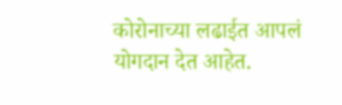कोरोनाच्या लढाईत आपलं योगदान देत आहेत.